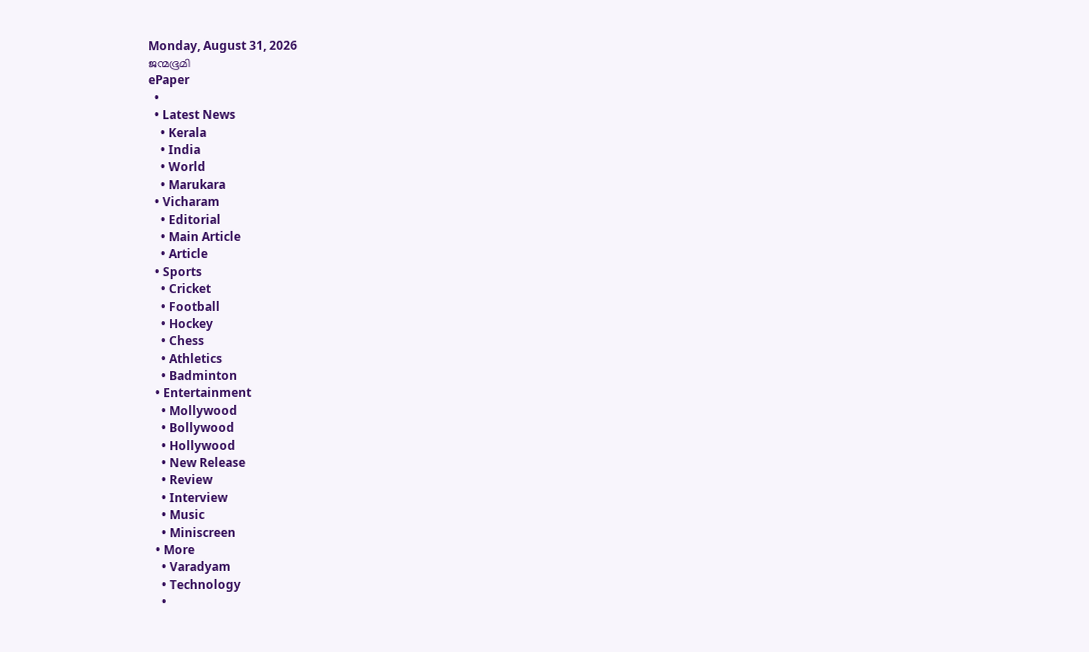Monday, August 31, 2026
ജന്മഭൂമി
ePaper
  •
  • Latest News
    • Kerala
    • India
    • World
    • Marukara
  • Vicharam
    • Editorial
    • Main Article
    • Article
  • Sports
    • Cricket
    • Football
    • Hockey
    • Chess
    • Athletics
    • Badminton
  • Entertainment
    • Mollywood
    • Bollywood
    • Hollywood
    • New Release
    • Review
    • Interview
    • Music
    • Miniscreen
  • More
    • Varadyam
    • Technology
    •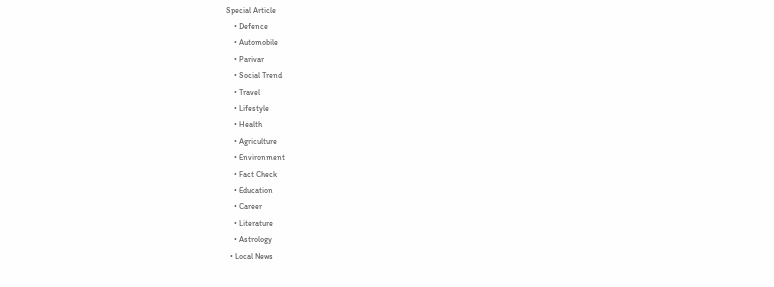Special Article
    • Defence
    • Automobile
    • Parivar
    • Social Trend
    • Travel
    • Lifestyle
    • Health
    • Agriculture
    • Environment
    • Fact Check
    • Education
    • Career
    • Literature
    • Astrology
  • Local News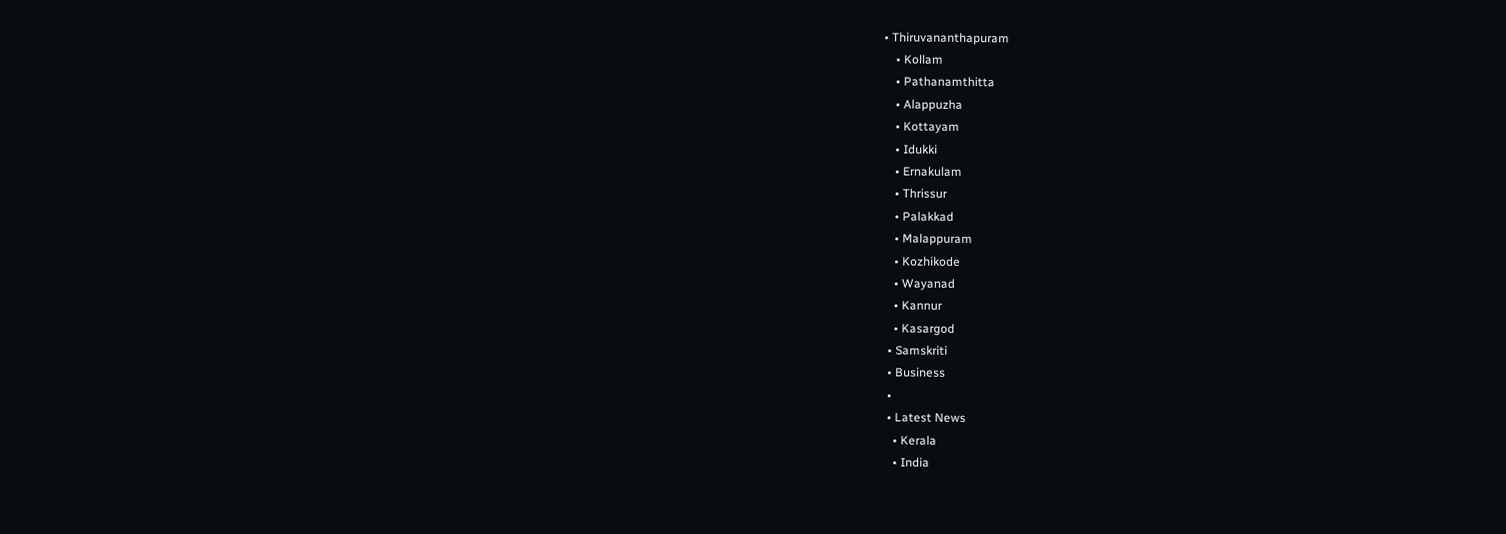• Thiruvananthapuram
    • Kollam
    • Pathanamthitta
    • Alappuzha
    • Kottayam
    • Idukki
    • Ernakulam
    • Thrissur
    • Palakkad
    • Malappuram
    • Kozhikode
    • Wayanad
    • Kannur
    • Kasargod
  • Samskriti
  • Business
  •
  • Latest News
    • Kerala
    • India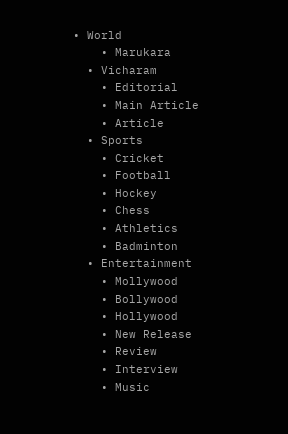• World
    • Marukara
  • Vicharam
    • Editorial
    • Main Article
    • Article
  • Sports
    • Cricket
    • Football
    • Hockey
    • Chess
    • Athletics
    • Badminton
  • Entertainment
    • Mollywood
    • Bollywood
    • Hollywood
    • New Release
    • Review
    • Interview
    • Music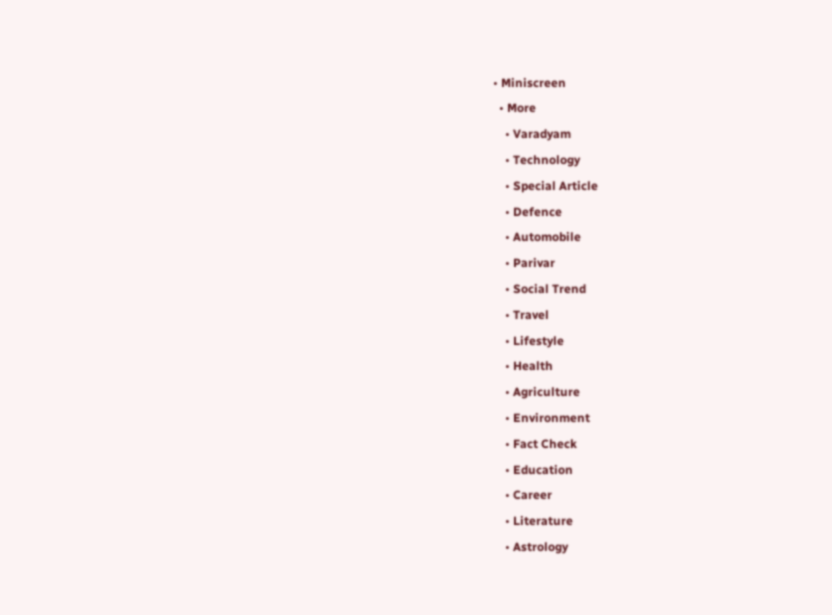• Miniscreen
  • More
    • Varadyam
    • Technology
    • Special Article
    • Defence
    • Automobile
    • Parivar
    • Social Trend
    • Travel
    • Lifestyle
    • Health
    • Agriculture
    • Environment
    • Fact Check
    • Education
    • Career
    • Literature
    • Astrology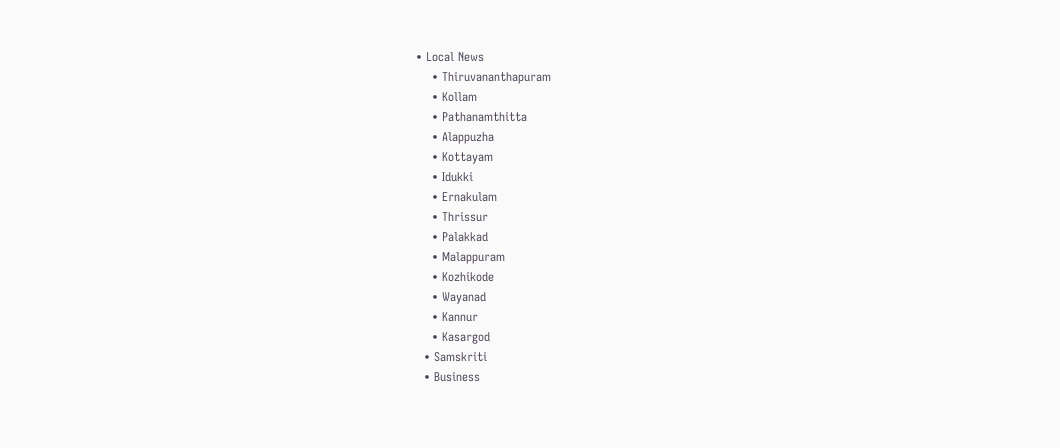• Local News
    • Thiruvananthapuram
    • Kollam
    • Pathanamthitta
    • Alappuzha
    • Kottayam
    • Idukki
    • Ernakulam
    • Thrissur
    • Palakkad
    • Malappuram
    • Kozhikode
    • Wayanad
    • Kannur
    • Kasargod
  • Samskriti
  • Business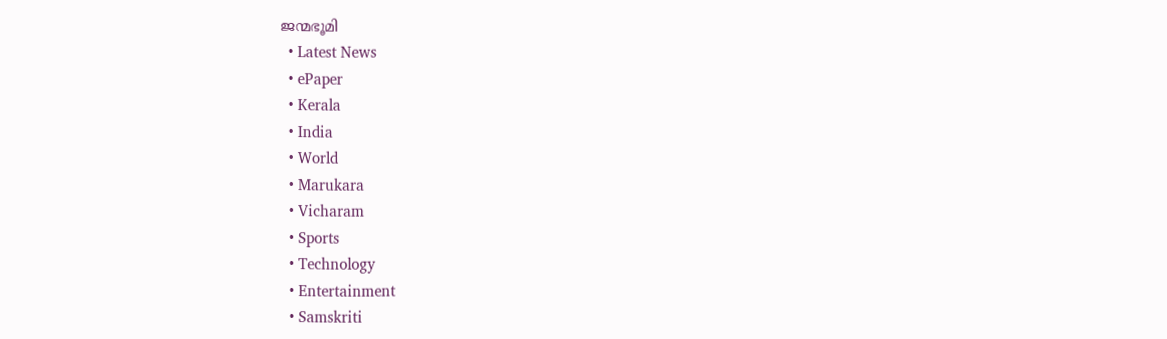ജന്മഭൂമി
  • Latest News
  • ePaper
  • Kerala
  • India
  • World
  • Marukara
  • Vicharam
  • Sports
  • Technology
  • Entertainment
  • Samskriti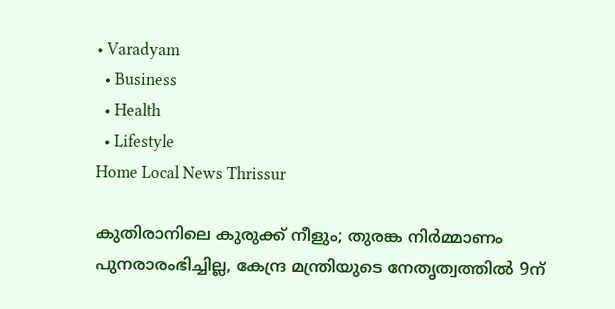• Varadyam
  • Business
  • Health
  • Lifestyle
Home Local News Thrissur

കുതിരാനിലെ കുരുക്ക് നീളും; തുരങ്ക നിര്‍മ്മാണം പുനരാരംഭിച്ചില്ല, കേന്ദ്ര മന്ത്രിയുടെ നേതൃത്വത്തില്‍ 9ന്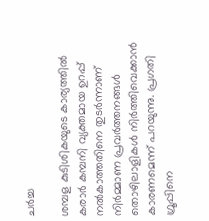ചര്‍ച്ച

ശമ്പള കുടിശികയുടെ കാര്യത്തില്‍ കരാര്‍ കമ്പനി വ്യക്തമായ ഉറപ്പ് നല്‍കാത്തതിനെ തുടര്‍ന്നാണ് നിര്‍മ്മാണ പ്രവര്‍ത്തനങ്ങള്‍ തൊഴിലാളികള്‍ നിര്‍ത്തിവെക്കാന്‍ കാരണമെന്ന് പറയുന്നു. പ്രഗതി ഗ്രൂപ്പിനെ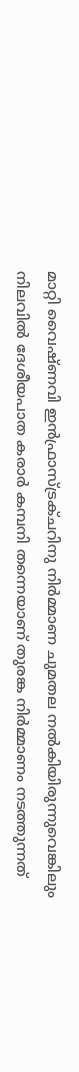മാറ്റി വൈഷ്ണവി ഇന്‍ഫ്രാസ്ട്രക്ചറിനു നിര്‍മ്മാണ ചുമതല നല്‍കിയിരുന്നുവെങ്കിലും നിലവില്‍ ദേശീയപാത കരാര്‍ കമ്പനി തന്നെയാണ് തുരങ്ക നിര്‍മ്മാണം നടത്തുന്നത്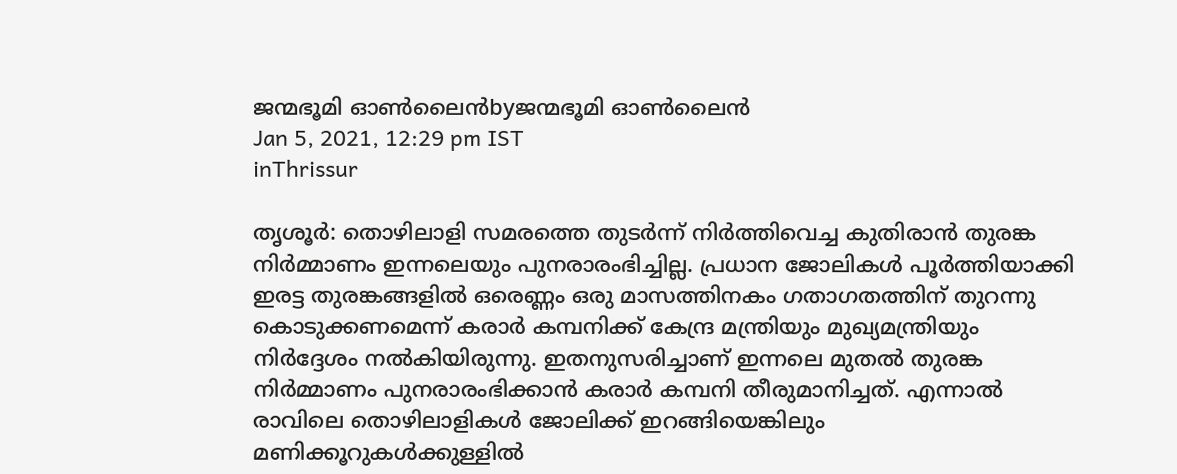ജന്മഭൂമി ഓണ്‍ലൈന്‍byജന്മഭൂമി ഓണ്‍ലൈന്‍
Jan 5, 2021, 12:29 pm IST
inThrissur

തൃശൂര്‍: തൊഴിലാളി സമരത്തെ തുടര്‍ന്ന് നിര്‍ത്തിവെച്ച കുതിരാന്‍ തുരങ്ക നിര്‍മ്മാണം ഇന്നലെയും പുനരാരംഭിച്ചില്ല. പ്രധാന ജോലികള്‍ പൂര്‍ത്തിയാക്കി ഇരട്ട തുരങ്കങ്ങളില്‍ ഒരെണ്ണം ഒരു മാസത്തിനകം ഗതാഗതത്തിന് തുറന്നു കൊടുക്കണമെന്ന് കരാര്‍ കമ്പനിക്ക് കേന്ദ്ര മന്ത്രിയും മുഖ്യമന്ത്രിയും നിര്‍ദ്ദേശം നല്‍കിയിരുന്നു. ഇതനുസരിച്ചാണ് ഇന്നലെ മുതല്‍ തുരങ്ക നിര്‍മ്മാണം പുനരാരംഭിക്കാന്‍ കരാര്‍ കമ്പനി തീരുമാനിച്ചത്. എന്നാല്‍ രാവിലെ തൊഴിലാളികള്‍ ജോലിക്ക് ഇറങ്ങിയെങ്കിലും മണിക്കൂറുകള്‍ക്കുള്ളില്‍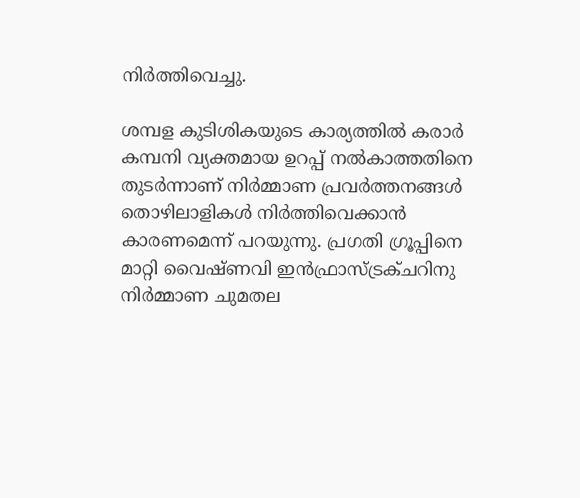നിര്‍ത്തിവെച്ചു.

ശമ്പള കുടിശികയുടെ കാര്യത്തില്‍ കരാര്‍ കമ്പനി വ്യക്തമായ ഉറപ്പ് നല്‍കാത്തതിനെ തുടര്‍ന്നാണ് നിര്‍മ്മാണ പ്രവര്‍ത്തനങ്ങള്‍ തൊഴിലാളികള്‍ നിര്‍ത്തിവെക്കാന്‍ കാരണമെന്ന് പറയുന്നു. പ്രഗതി ഗ്രൂപ്പിനെ മാറ്റി വൈഷ്ണവി ഇന്‍ഫ്രാസ്ട്രക്ചറിനു നിര്‍മ്മാണ ചുമതല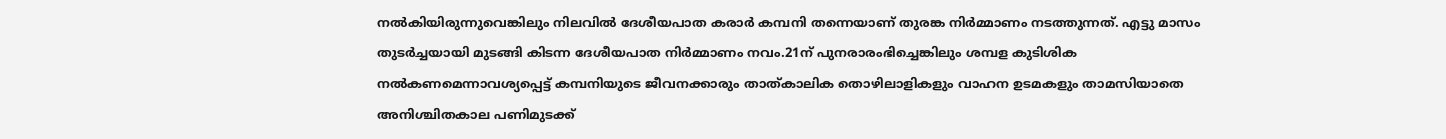നല്‍കിയിരുന്നുവെങ്കിലും നിലവില്‍ ദേശീയപാത കരാര്‍ കമ്പനി തന്നെയാണ് തുരങ്ക നിര്‍മ്മാണം നടത്തുന്നത്. എട്ടു മാസം തുടര്‍ച്ചയായി മുടങ്ങി കിടന്ന ദേശീയപാത നിര്‍മ്മാണം നവം.21ന് പുനരാരംഭിച്ചെങ്കിലും ശമ്പള കുടിശിക നല്‍കണമെന്നാവശ്യപ്പെട്ട് കമ്പനിയുടെ ജീവനക്കാരും താത്കാലിക തൊഴിലാളികളും വാഹന ഉടമകളും താമസിയാതെ അനിശ്ചിതകാല പണിമുടക്ക്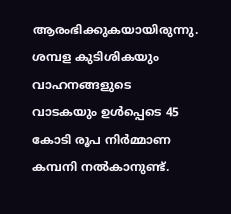ആരംഭിക്കുകയായിരുന്നു. ശമ്പള കുടിശികയും വാഹനങ്ങളുടെ വാടകയും ഉള്‍പ്പെടെ 45 കോടി രൂപ നിര്‍മ്മാണ കമ്പനി നല്‍കാനുണ്ട്.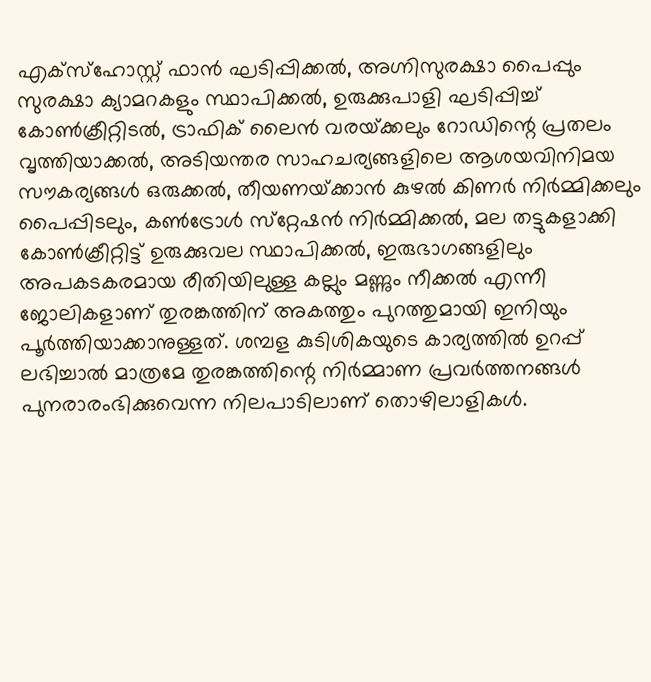എക്‌സ്‌ഹോസ്റ്റ് ഫാന്‍ ഘടിപ്പിക്കല്‍, അഗ്നിസുരക്ഷാ പൈപ്പും സുരക്ഷാ ക്യാമറകളും സ്ഥാപിക്കല്‍, ഉരുക്കുപാളി ഘടിപ്പിച്ച് കോണ്‍ക്രീറ്റിടല്‍, ട്രാഫിക് ലൈന്‍ വരയ്‌ക്കലും റോഡിന്റെ പ്രതലം വൃത്തിയാക്കല്‍, അടിയന്തര സാഹചര്യങ്ങളിലെ ആശയവിനിമയ സൗകര്യങ്ങള്‍ ഒരുക്കല്‍, തീയണയ്‌ക്കാന്‍ കുഴല്‍ കിണര്‍ നിര്‍മ്മിക്കലും പൈപ്പിടലും, കണ്‍ട്രോള്‍ സ്‌റ്റേഷന്‍ നിര്‍മ്മിക്കല്‍, മല തട്ടുകളാക്കി കോണ്‍ക്രീറ്റിട്ട് ഉരുക്കുവല സ്ഥാപിക്കല്‍, ഇരുഭാഗങ്ങളിലും അപകടകരമായ രീതിയിലുള്ള കല്ലും മണ്ണും നീക്കല്‍ എന്നീ ജോലികളാണ് തുരങ്കത്തിന് അകത്തും പുറത്തുമായി ഇനിയും പൂര്‍ത്തിയാക്കാനുള്ളത്. ശമ്പള കുടിശികയുടെ കാര്യത്തില്‍ ഉറപ്പ് ലഭിച്ചാല്‍ മാത്രമേ തുരങ്കത്തിന്റെ നിര്‍മ്മാണ പ്രവര്‍ത്തനങ്ങള്‍ പുനരാരംഭിക്കുവെന്ന നിലപാടിലാണ് തൊഴിലാളികള്‍.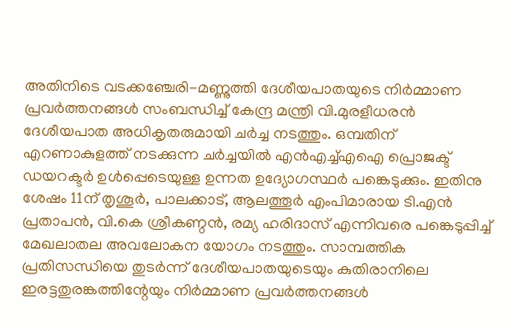അതിനിടെ വടക്കഞ്ചേരി-മണ്ണുത്തി ദേശീയപാതയുടെ നിര്‍മ്മാണ പ്രവര്‍ത്തനങ്ങള്‍ സംബന്ധിച്ച് കേന്ദ്ര മന്ത്രി വി.മുരളീധരന്‍ ദേശീയപാത അധികൃതരുമായി ചര്‍ച്ച നടത്തും. ഒമ്പതിന് എറണാകുളത്ത് നടക്കുന്ന ചര്‍ച്ചയില്‍ എന്‍എച്ച്എഐ പ്രൊജക്ട് ഡയറക്ടര്‍ ഉള്‍പ്പെടെയുള്ള ഉന്നത ഉദ്യോഗസ്ഥര്‍ പങ്കെടുക്കും. ഇതിനു ശേഷം 11ന് തൃശൂര്‍, പാലക്കാട്, ആലത്തൂര്‍ എംപിമാരായ ടി.എന്‍ പ്രതാപന്‍, വി.കെ ശ്രീകണ്ഠന്‍, രമ്യ ഹരിദാസ് എന്നിവരെ പങ്കെടുപ്പിച്ച് മേഖലാതല അവലോകന യോഗം നടത്തും. സാമ്പത്തിക പ്രതിസന്ധിയെ തുടര്‍ന്ന് ദേശീയപാതയുടെയും കുതിരാനിലെ ഇരട്ടതുരങ്കത്തിന്റേയും നിര്‍മ്മാണ പ്രവര്‍ത്തനങ്ങള്‍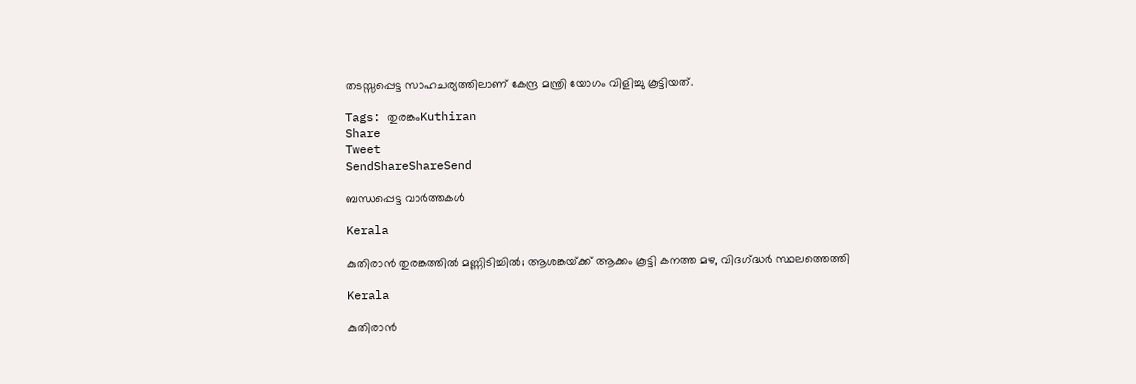തടസ്സപ്പെട്ട സാഹചര്യത്തിലാണ് കേന്ദ്ര മന്ത്രി യോഗം വിളിച്ചു കൂട്ടിയത്.

Tags: തുരങ്കംKuthiran
Share
Tweet
SendShareShareSend

ബന്ധപ്പെട്ട വാര്‍ത്തകള്‍

Kerala

കുതിരാൻ തുരങ്കത്തിൽ മണ്ണിടിച്ചിൽ; ആശങ്കയ്‌ക്ക് ആക്കം കൂട്ടി കനത്ത മഴ, വിദഗ്‌ദ്ധർ സ്ഥലത്തെത്തി

Kerala

കുതിരാന്‍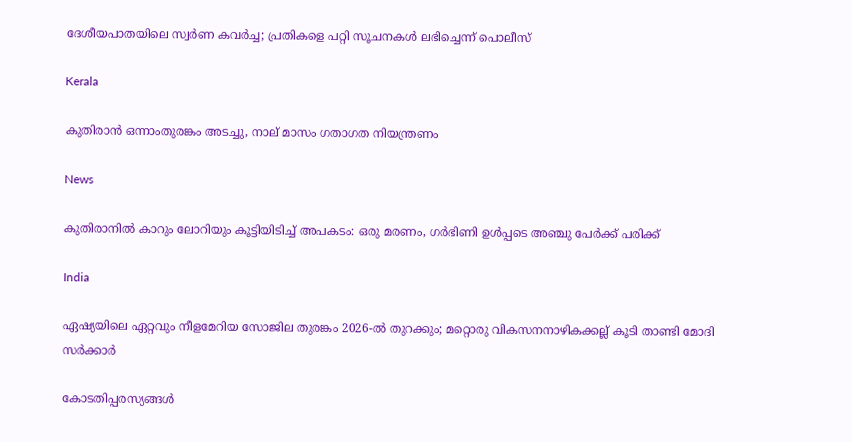ദേശീയപാതയിലെ സ്വര്‍ണ കവര്‍ച്ച; പ്രതികളെ പറ്റി സൂചനകള്‍ ലഭിച്ചെന്ന് പൊലീസ്

Kerala

കുതിരാന്‍ ഒന്നാംതുരങ്കം അടച്ചു, നാല് മാസം ഗതാഗത നിയന്ത്രണം

News

കുതിരാനില്‍ കാറും ലോറിയും കൂട്ടിയിടിച്ച് അപകടം: ഒരു മരണം, ഗര്‍ഭിണി ഉള്‍പ്പടെ അഞ്ചു പേര്‍ക്ക് പരിക്ക്

India

ഏഷ്യയിലെ ഏറ്റവും നീളമേറിയ സോജില തുരങ്കം 2026-ല്‍ തുറക്കും; മറ്റൊരു വികസനനാഴികക്കല്ല് കൂടി താണ്ടി മോദി സര്‍ക്കാര്‍

കോടതിപ്പരസ്യങ്ങള്‍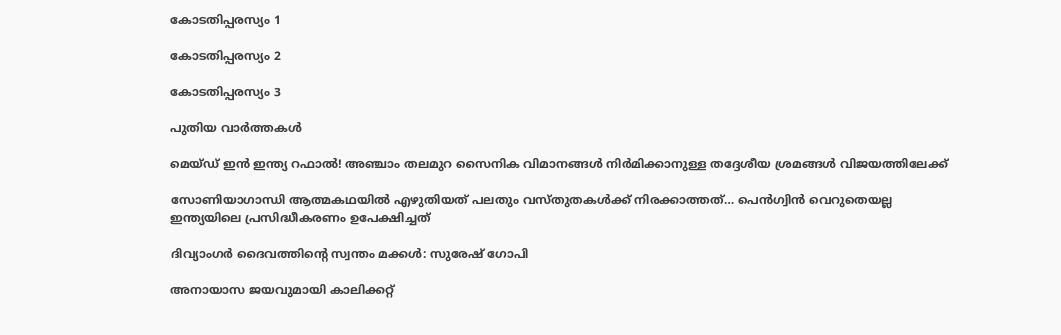കോടതിപ്പരസ്യം 1

കോടതിപ്പരസ്യം 2

കോടതിപ്പരസ്യം 3

പുതിയ വാര്‍ത്തകള്‍

മെയ്ഡ് ഇന്‍ ഇന്ത്യ റഫാല്‍! അഞ്ചാം തലമുറ സൈനിക വിമാനങ്ങള്‍ നിര്‍മിക്കാനുള്ള തദ്ദേശീയ ശ്രമങ്ങള്‍ വിജയത്തിലേക്ക്

സോണിയാഗാന്ധി ആത്മകഥയില്‍ എഴുതിയത് പലതും വസ്തുതകള്‍ക്ക് നിരക്കാത്തത്… പെന്‍ഗ്വിന്‍ വെറുതെയല്ല ഇന്ത്യയിലെ പ്രസിദ്ധീകരണം ഉപേക്ഷിച്ചത്

ദിവ്യാംഗര്‍ ദൈവത്തിന്റെ സ്വന്തം മക്കള്‍: സുരേഷ് ഗോപി

അനായാസ ജയവുമായി കാലിക്കറ്റ്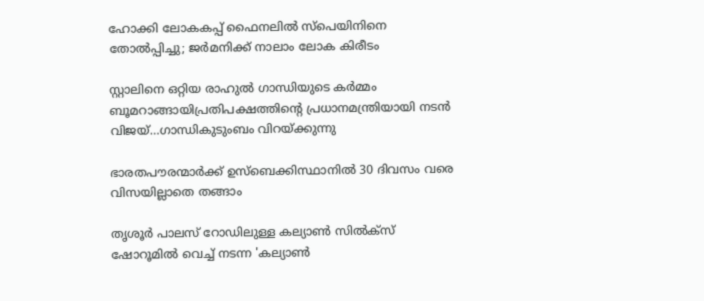ഹോക്കി ലോകകപ്പ് ഫൈനലില്‍ സ്‌പെയിനിനെ തോല്‍പ്പിച്ചു; ജര്‍മനിക്ക് നാലാം ലോക കിരീടം

സ്റ്റാലിനെ ഒറ്റിയ രാഹുല്‍ ഗാന്ധിയുടെ കര്‍മ്മം ബൂമറാങ്ങായിപ്രതിപക്ഷത്തിന്റെ പ്രധാനമന്ത്രിയായി നടന്‍ വിജയ്…ഗാന്ധികുടുംബം വിറയ്‌ക്കുന്നു

ഭാരതപൗരന്മാര്‍ക്ക് ഉസ്ബെക്കിസ്ഥാനില്‍ 30 ദിവസം വരെ വിസയില്ലാതെ തങ്ങാം

തൃശൂര്‍ പാലസ് റോഡിലുള്ള കല്യാണ്‍ സില്‍ക്‌സ് ഷോറൂമില്‍ വെച്ച് നടന്ന 'കല്യാണ്‍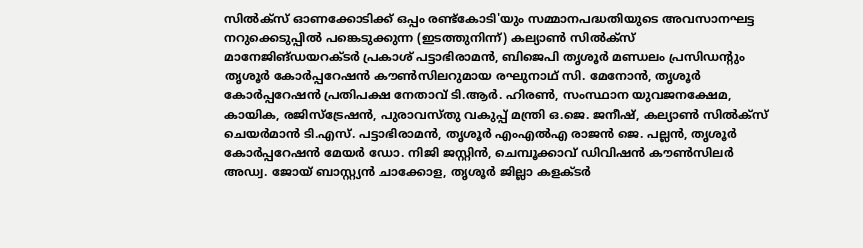സില്‍ക്‌സ് ഓണക്കോടിക്ക് ഒപ്പം രണ്ട്‌കോടി'യും സമ്മാനപദ്ധതിയുടെ അവസാനഘട്ട നറുക്കെടുപ്പില്‍ പങ്കെടുക്കുന്ന (ഇടത്തുനിന്ന്) കല്യാണ്‍ സില്‍ക്‌സ് മാനേജിങ്ഡയറക്ടര്‍ പ്രകാശ് പട്ടാഭിരാമന്‍, ബിജെപി തൃശൂര്‍ മണ്ഡലം പ്രസിഡന്റും തൃശൂര്‍ കോര്‍പ്പറേഷന്‍ കൗണ്‍സിലറുമായ രഘുനാഥ് സി. മേനോന്‍, തൃശൂര്‍ കോര്‍പ്പറേഷന്‍ പ്രതിപക്ഷ നേതാവ് ടി.ആര്‍. ഹിരണ്‍, സംസ്ഥാന യുവജനക്ഷേമ, കായിക, രജിസ്‌ട്രേഷന്‍, പുരാവസ്തു വകുപ്പ് മന്ത്രി ഒ.ജെ. ജനീഷ്, കല്യാണ്‍ സില്‍ക്‌സ് ചെയര്‍മാന്‍ ടി.എസ്. പട്ടാഭിരാമന്‍, തൃശൂര്‍ എംഎല്‍എ രാജന്‍ ജെ. പല്ലന്‍, തൃശൂര്‍ കോര്‍പ്പറേഷന്‍ മേയര്‍ ഡോ. നിജി ജസ്റ്റിന്‍, ചെമ്പൂക്കാവ് ഡിവിഷന്‍ കൗണ്‍സിലര്‍ അഡ്വ. ജോയ് ബാസ്റ്റ്യന്‍ ചാക്കോള, തൃശൂര്‍ ജില്ലാ കളക്ടര്‍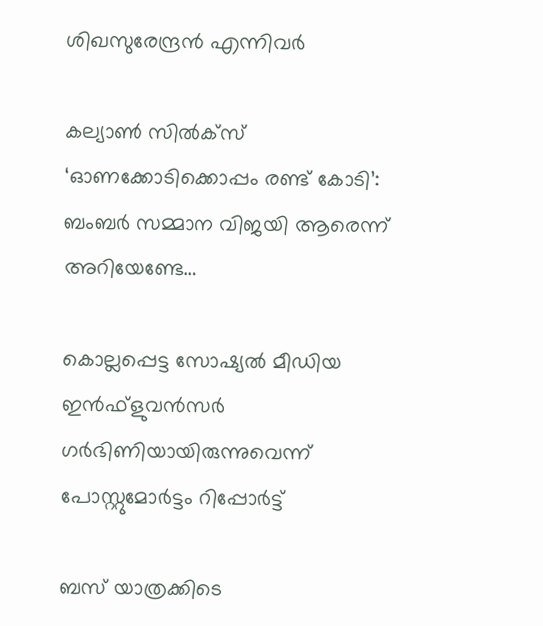ശിഖസുരേന്ദ്രന്‍ എന്നിവര്‍

കല്യാണ്‍ സില്‍ക്‌സ് ‘ഓണക്കോടിക്കൊപ്പം രണ്ട് കോടി’: ബംബര്‍ സമ്മാന വിജയി ആരെന്ന് അറിയേണ്ടേ…

കൊല്ലപ്പെട്ട സോഷ്യല്‍ മീഡിയ ഇന്‍ഫ്‌ളുവന്‍സര്‍ ഗര്‍ഭിണിയായിരുന്നുവെന്ന് പോസ്റ്റുമോര്‍ട്ടം റിപ്പോര്‍ട്ട്

ബസ് യാത്രക്കിടെ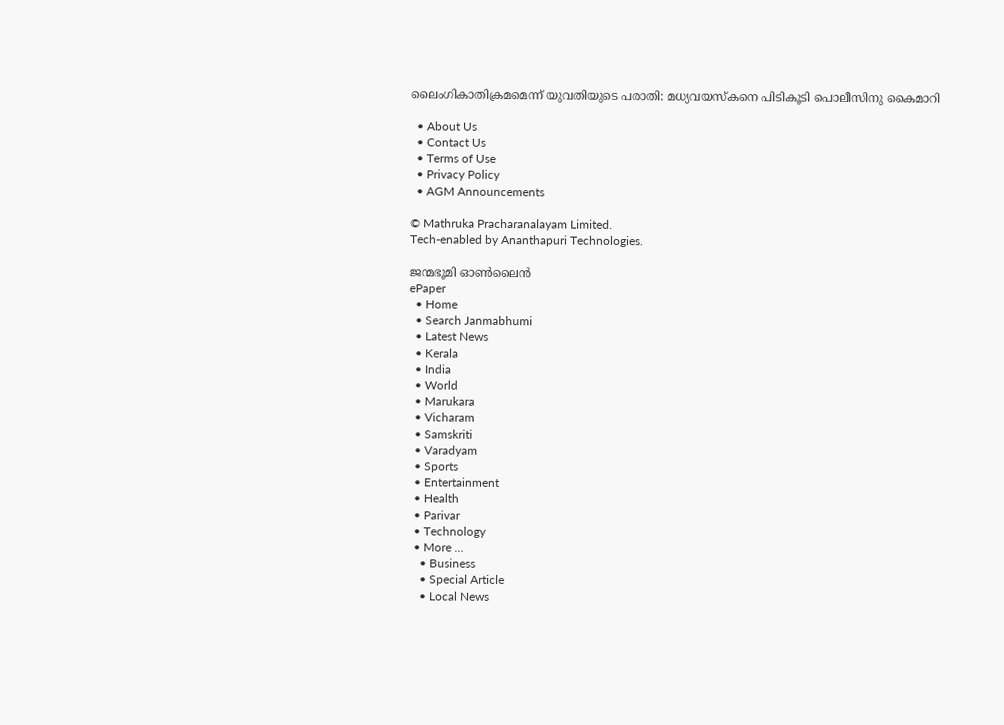ലൈംഗികാതിക്രമമെന്ന് യുവതിയുടെ പരാതി: മധ്യവയസ്‌കനെ പിടികൂടി പൊലീസിനു കൈമാറി

  • About Us
  • Contact Us
  • Terms of Use
  • Privacy Policy
  • AGM Announcements

© Mathruka Pracharanalayam Limited.
Tech-enabled by Ananthapuri Technologies.

ജന്മഭൂമി ഓണ്‍ലൈന്‍
ePaper
  • Home
  • Search Janmabhumi
  • Latest News
  • Kerala
  • India
  • World
  • Marukara
  • Vicharam
  • Samskriti
  • Varadyam
  • Sports
  • Entertainment
  • Health
  • Parivar
  • Technology
  • More …
    • Business
    • Special Article
    • Local News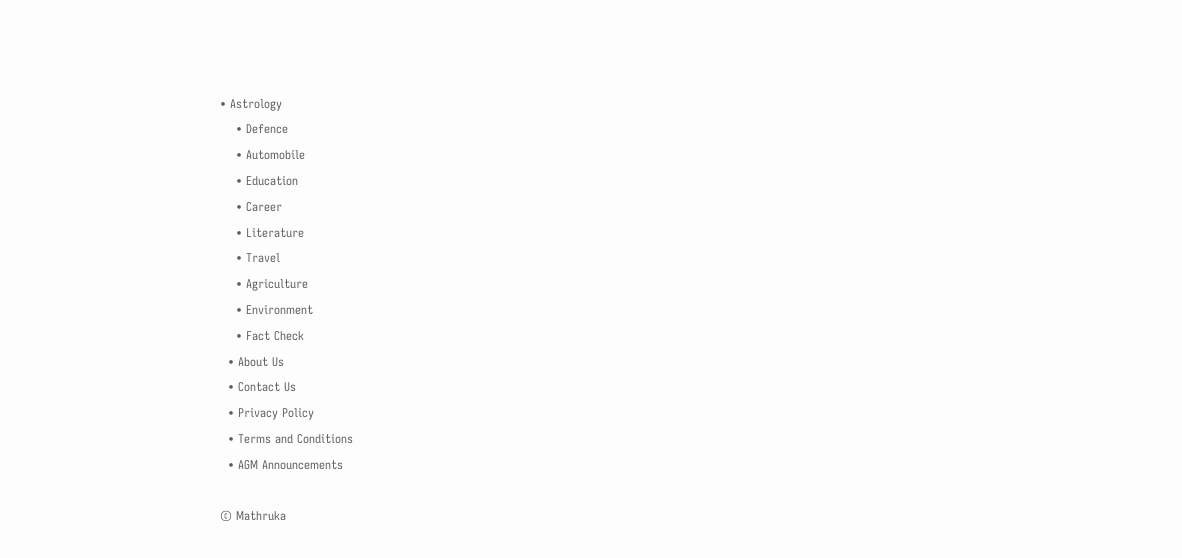• Astrology
    • Defence
    • Automobile
    • Education
    • Career
    • Literature
    • Travel
    • Agriculture
    • Environment
    • Fact Check
  • About Us
  • Contact Us
  • Privacy Policy
  • Terms and Conditions
  • AGM Announcements

© Mathruka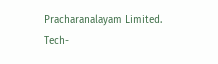Pracharanalayam Limited.
Tech-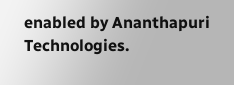enabled by Ananthapuri Technologies.